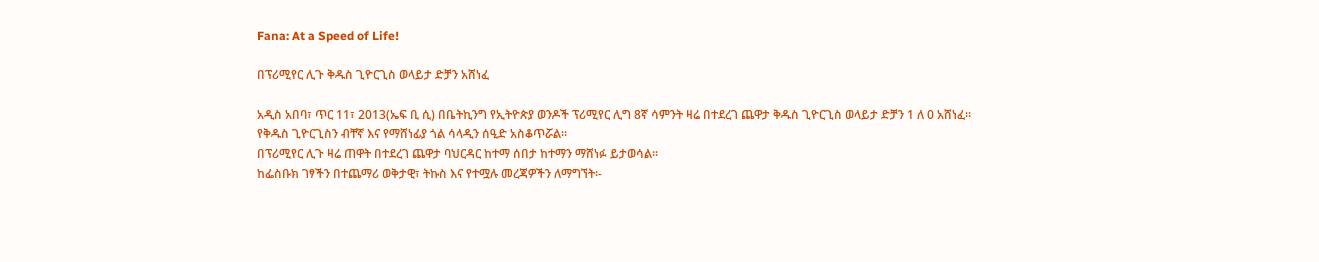Fana: At a Speed of Life!

በፕሪሚየር ሊጉ ቅዱስ ጊዮርጊስ ወላይታ ድቻን አሸነፈ

አዲስ አበባ፣ ጥር 11፣ 2013(ኤፍ ቢ ሲ) በቤትኪንግ የኢትዮጵያ ወንዶች ፕሪሚየር ሊግ 8ኛ ሳምንት ዛሬ በተደረገ ጨዋታ ቅዱስ ጊዮርጊስ ወላይታ ድቻን 1 ለ 0 አሸነፈ።
የቅዱስ ጊዮርጊስን ብቸኛ እና የማሸነፊያ ጎል ሳላዲን ሰዒድ አስቆጥሯል፡፡
በፕሪሚየር ሊጉ ዛሬ ጠዋት በተደረገ ጨዋታ ባህርዳር ከተማ ሰበታ ከተማን ማሸነፉ ይታወሳል፡፡
ከፌስቡክ ገፃችን በተጨማሪ ወቅታዊ፣ ትኩስ እና የተሟሉ መረጃዎችን ለማግኘት፡-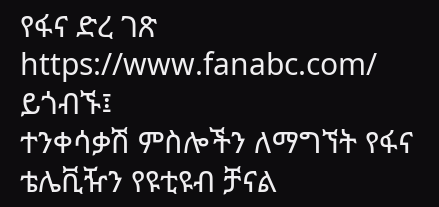የፋና ድረ ገጽ https://www.fanabc.com/ ይጎብኙ፤
ተንቀሳቃሽ ምስሎችን ለማግኘት የፋና ቴሌቪዥን የዩቲዩብ ቻናል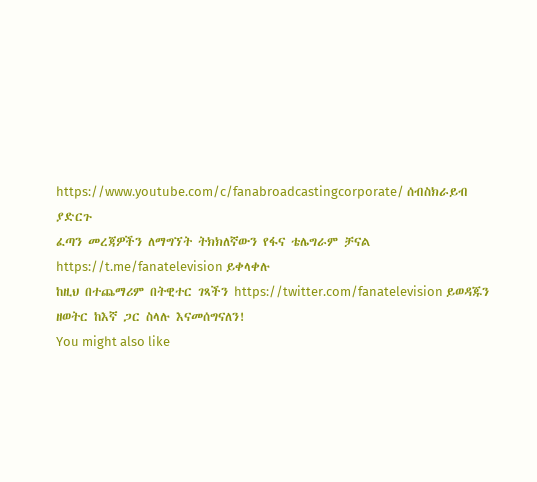https://www.youtube.com/c/fanabroadcastingcorporate/ ሰብስክራይብ ያድርጉ
ፈጣን መረጃዎችን ለማግኘት ትክክለኛውን የፋና ቴሌግራም ቻናል https://t.me/fanatelevision ይቀላቀሉ
ከዚህ በተጨማሪም በትዊተር ገጻችን https://twitter.com/fanatelevision ይወዳጁን
ዘወትር ከእኛ ጋር ስላሉ እናመሰግናለን!
You might also like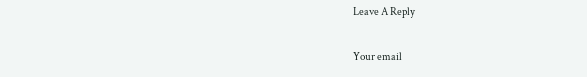Leave A Reply

Your email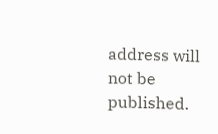address will not be published.